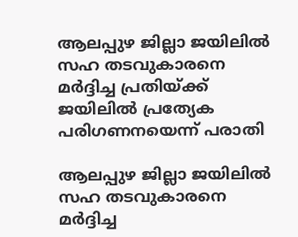ആലപ്പുഴ ജില്ലാ ജയിലിൽ സഹ തടവുകാരനെ മർദ്ദിച്ച പ്രതിയ്ക്ക് ജയിലിൽ പ്രത്യേക പരിഗണനയെന്ന് പരാതി

ആലപ്പുഴ ജില്ലാ ജയിലിൽ സഹ തടവുകാരനെ മർദ്ദിച്ച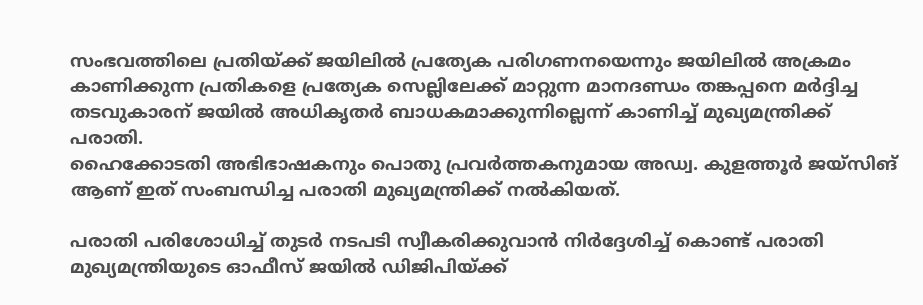സംഭവത്തിലെ പ്രതിയ്ക്ക് ജയിലിൽ പ്രത്യേക പരിഗണനയെന്നും ജയിലിൽ അക്രമം കാണിക്കുന്ന പ്രതികളെ പ്രത്യേക സെല്ലിലേക്ക് മാറ്റുന്ന മാനദണ്ഡം തങ്കപ്പനെ മർദ്ദിച്ച തടവുകാരന് ജയിൽ അധികൃതർ ബാധകമാക്കുന്നില്ലെന്ന് കാണിച്ച് മുഖ്യമന്ത്രിക്ക് പരാതി.
ഹൈക്കോടതി അഭിഭാഷകനും പൊതു പ്രവർത്തകനുമായ അഡ്വ. കുളത്തൂർ ജയ്‌സിങ് ആണ് ഇത് സംബന്ധിച്ച പരാതി മുഖ്യമന്ത്രിക്ക് നൽകിയത്.

പരാതി പരിശോധിച്ച് തുടർ നടപടി സ്വീകരിക്കുവാൻ നിർദ്ദേശിച്ച് കൊണ്ട് പരാതി മുഖ്യമന്ത്രിയുടെ ഓഫീസ് ജയിൽ ഡിജിപിയ്ക്ക്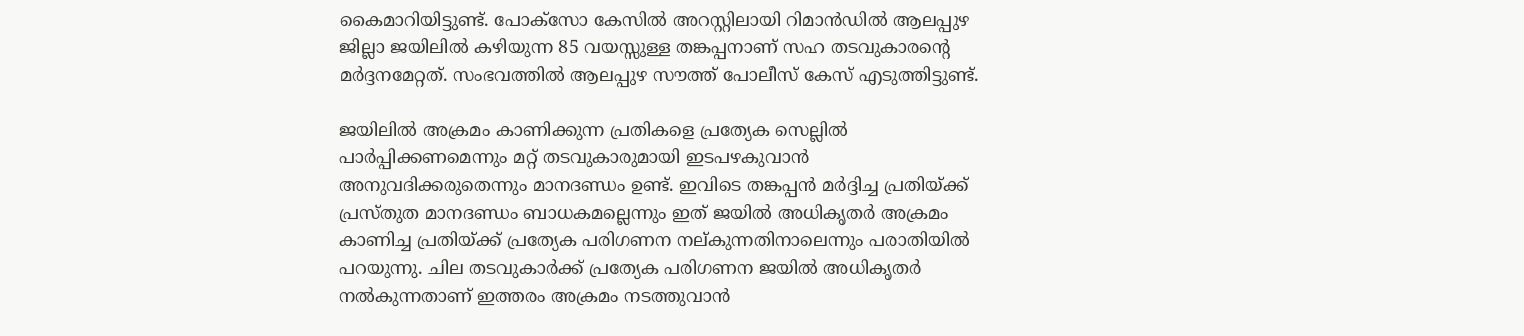കൈമാറിയിട്ടുണ്ട്. പോക്സോ കേസിൽ അറസ്റ്റിലായി റിമാൻഡിൽ ആലപ്പുഴ ജില്ലാ ജയിലിൽ കഴിയുന്ന 85 വയസ്സുള്ള തങ്കപ്പനാണ് സഹ തടവുകാരന്റെ മർദ്ദനമേറ്റത്. സംഭവത്തിൽ ആലപ്പുഴ സൗത്ത് പോലീസ് കേസ് എടുത്തിട്ടുണ്ട്.

ജയിലിൽ അക്രമം കാണിക്കുന്ന പ്രതികളെ പ്രത്യേക സെല്ലിൽ പാർപ്പിക്കണമെന്നും മറ്റ് തടവുകാരുമായി ഇടപഴകുവാൻ അനുവദിക്കരുതെന്നും മാനദണ്ഡം ഉണ്ട്. ഇവിടെ തങ്കപ്പൻ മർദ്ദിച്ച പ്രതിയ്ക്ക് പ്രസ്തുത മാനദണ്ഡം ബാധകമല്ലെന്നും ഇത് ജയിൽ അധികൃതർ അക്രമം കാണിച്ച പ്രതിയ്ക്ക് പ്രത്യേക പരിഗണന നല്കുന്നതിനാലെന്നും പരാതിയിൽ പറയുന്നു. ചില തടവുകാർക്ക് പ്രത്യേക പരിഗണന ജയിൽ അധികൃതർ നൽകുന്നതാണ് ഇത്തരം അക്രമം നടത്തുവാൻ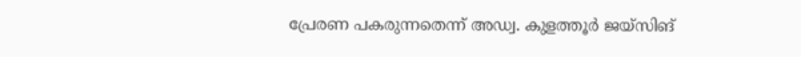പ്രേരണ പകരുന്നതെന്ന് അഡ്വ. കുളത്തൂർ ജയ്‌സിങ്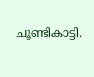ചൂണ്ടികാട്ടി.